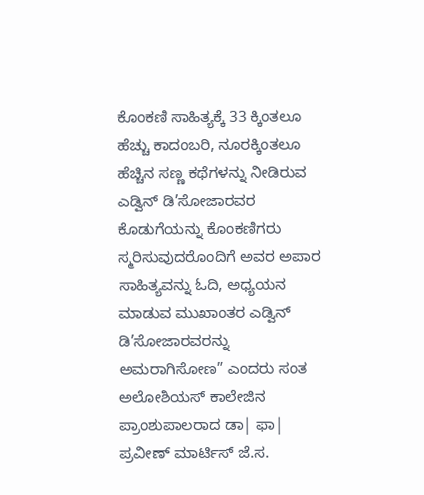ಕೊಂಕಣಿ ಸಾಹಿತ್ಯಕ್ಕೆ 33 ಕ್ಕಿಂತಲೂ ಹೆಚ್ಚು ಕಾದಂಬರಿ, ನೂರಕ್ಕಿಂತಲೂ ಹೆಚ್ಚಿನ ಸಣ್ಣ ಕಥೆಗಳನ್ನು ನೀಡಿರುವ ಎಡ್ವಿನ್ ಡಿ’ಸೋಜಾರವರ ಕೊಡುಗೆಯನ್ನು ಕೊಂಕಣಿಗರು ಸ್ಮರಿಸುವುದರೊಂದಿಗೆ ಅವರ ಅಪಾರ ಸಾಹಿತ್ಯವನ್ನು ಓದಿ, ಅಧ್ಯಯನ ಮಾಡುವ ಮುಖಾಂತರ ಎಡ್ವಿನ್ ಡಿ’ಸೋಜಾರವರನ್ನು ಅಮರಾಗಿಸೋಣ” ಎಂದರು ಸಂತ ಅಲೋಶಿಯಸ್ ಕಾಲೇಜಿನ ಪ್ರಾಂಶುಪಾಲರಾದ ಡಾ| ಫಾ| ಪ್ರವೀಣ್ ಮಾರ್ಟಿಸ್ ಜೆ.ಸ.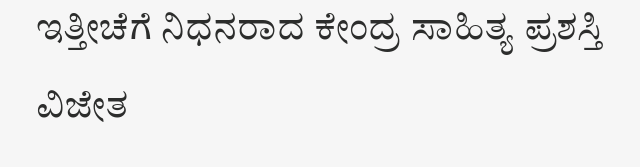ಇತ್ತೀಚೆಗೆ ನಿಧನರಾದ ಕೇಂದ್ರ ಸಾಹಿತ್ಯ ಪ್ರಶಸ್ತಿ ವಿಜೇತ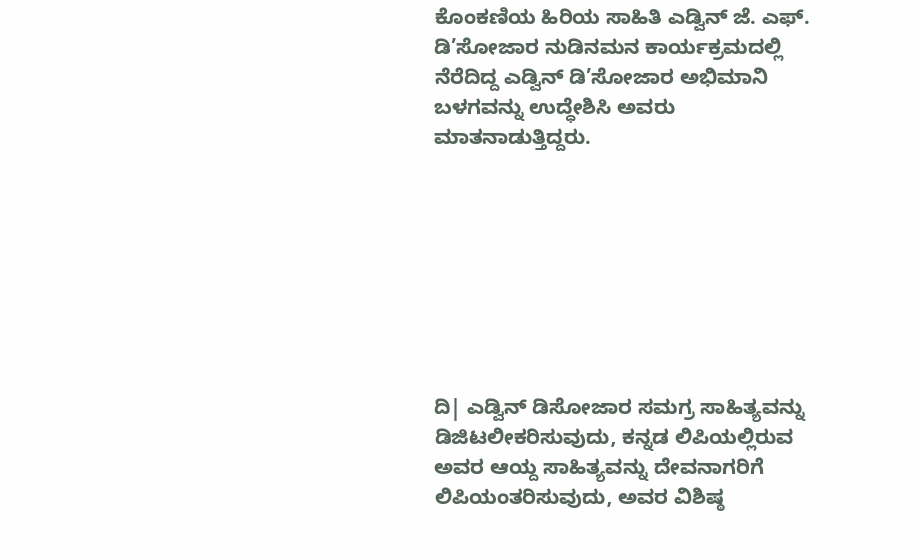ಕೊಂಕಣಿಯ ಹಿರಿಯ ಸಾಹಿತಿ ಎಡ್ವಿನ್ ಜೆ. ಎಫ್. ಡಿ’ಸೋಜಾರ ನುಡಿನಮನ ಕಾರ್ಯಕ್ರಮದಲ್ಲಿ ನೆರೆದಿದ್ದ ಎಡ್ವಿನ್ ಡಿ’ಸೋಜಾರ ಅಭಿಮಾನಿ ಬಳಗವನ್ನು ಉದ್ಧೇಶಿಸಿ ಅವರು ಮಾತನಾಡುತ್ತಿದ್ದರು.








ದಿ| ಎಡ್ವಿನ್ ಡಿಸೋಜಾರ ಸಮಗ್ರ ಸಾಹಿತ್ಯವನ್ನು ಡಿಜಿಟಲೀಕರಿಸುವುದು, ಕನ್ನಡ ಲಿಪಿಯಲ್ಲಿರುವ ಅವರ ಆಯ್ದ ಸಾಹಿತ್ಯವನ್ನು ದೇವನಾಗರಿಗೆ ಲಿಪಿಯಂತರಿಸುವುದು, ಅವರ ವಿಶಿಷ್ಠ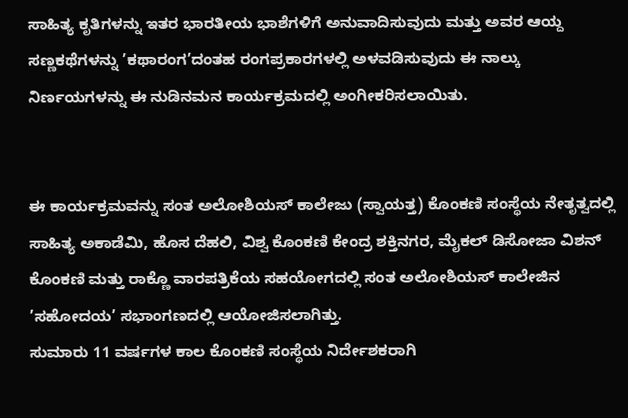ಸಾಹಿತ್ಯ ಕೃತಿಗಳನ್ನು ಇತರ ಭಾರತೀಯ ಭಾಶೆಗಳಿಗೆ ಅನುವಾದಿಸುವುದು ಮತ್ತು ಅವರ ಆಯ್ದ ಸಣ್ಣಕಥೆಗಳನ್ನು ’ಕಥಾರಂಗ’ದಂತಹ ರಂಗಪ್ರಕಾರಗಳಲ್ಲಿ ಅಳವಡಿಸುವುದು ಈ ನಾಲ್ಕು ನಿರ್ಣಯಗಳನ್ನು ಈ ನುಡಿನಮನ ಕಾರ್ಯಕ್ರಮದಲ್ಲಿ ಅಂಗೀಕರಿಸಲಾಯಿತು.


ಈ ಕಾರ್ಯಕ್ರಮವನ್ನು ಸಂತ ಅಲೋಶಿಯಸ್ ಕಾಲೇಜು (ಸ್ವಾಯತ್ತ) ಕೊಂಕಣಿ ಸಂಸ್ಥೆಯ ನೇತೃತ್ವದಲ್ಲಿ ಸಾಹಿತ್ಯ ಅಕಾಡೆಮಿ, ಹೊಸ ದೆಹಲಿ, ವಿಶ್ವ ಕೊಂಕಣಿ ಕೇಂದ್ರ ಶಕ್ತಿನಗರ, ಮೈಕಲ್ ಡಿಸೋಜಾ ವಿಶನ್ ಕೊಂಕಣಿ ಮತ್ತು ರಾಕ್ಣೊ ವಾರಪತ್ರಿಕೆಯ ಸಹಯೋಗದಲ್ಲಿ ಸಂತ ಅಲೋಶಿಯಸ್ ಕಾಲೇಜಿನ ’ಸಹೋದಯ’ ಸಭಾಂಗಣದಲ್ಲಿ ಆಯೋಜಿಸಲಾಗಿತ್ತು.
ಸುಮಾರು 11 ವರ್ಷಗಳ ಕಾಲ ಕೊಂಕಣಿ ಸಂಸ್ಥೆಯ ನಿರ್ದೇಶಕರಾಗಿ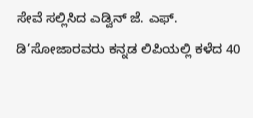ಸೇವೆ ಸಲ್ಲಿಸಿದ ಎಡ್ವಿನ್ ಜೆ. ಎಫ್. ಡಿ’ಸೋಜಾರವರು ಕನ್ನಡ ಲಿಪಿಯಲ್ಲಿ ಕಳೆದ 40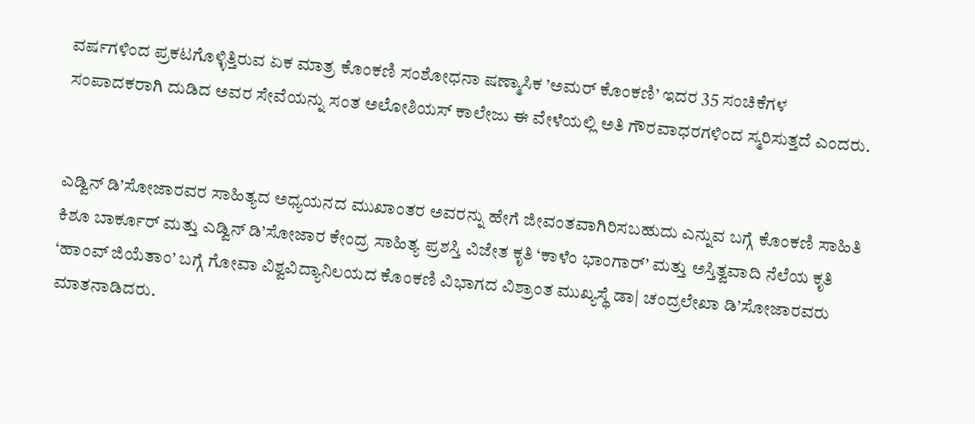ವರ್ಷಗಳಿಂದ ಪ್ರಕಟಗೊಳ್ಳಿತ್ತಿರುವ ಏಕ ಮಾತ್ರ ಕೊಂಕಣಿ ಸಂಶೋಧನಾ ಷಣ್ಮಾಸಿಕ ’ಅಮರ್ ಕೊಂಕಣಿ’ ಇದರ 35 ಸಂಚಿಕೆಗಳ ಸಂಪಾದಕರಾಗಿ ದುಡಿದ ಅವರ ಸೇವೆಯನ್ನು ಸಂತ ಅಲೋಶಿಯಸ್ ಕಾಲೇಜು ಈ ವೇಳೆಯಲ್ಲಿ ಅತಿ ಗೌರವಾಧರಗಳಿಂದ ಸ್ಮರಿಸುತ್ತದೆ ಎಂದರು.


ಎಡ್ವಿನ್ ಡಿ’ಸೋಜಾರವರ ಸಾಹಿತ್ಯದ ಅಧ್ಯಯನದ ಮುಖಾಂತರ ಅವರನ್ನು ಹೇಗೆ ಜೀವಂತವಾಗಿರಿಸಬಹುದು ಎನ್ನುವ ಬಗ್ಗೆ ಕೊಂಕಣಿ ಸಾಹಿತಿ ಕಿಶೂ ಬಾರ್ಕೂರ್ ಮತ್ತು ಎಡ್ವಿನ್ ಡಿ’ಸೋಜಾರ ಕೇಂದ್ರ ಸಾಹಿತ್ಯ ಪ್ರಶಸ್ತಿ ವಿಜೇತ ಕೃತಿ ‘ಕಾಳೆಂ ಭಾಂಗಾರ್’ ಮತ್ತು ಅಸ್ತಿತ್ವವಾದಿ ನೆಲೆಯ ಕೃತಿ ‘ಹಾಂವ್ ಜಿಯೆತಾಂ’ ಬಗ್ಗೆ ಗೋವಾ ವಿಶ್ವವಿದ್ಯಾನಿಲಯದ ಕೊಂಕಣಿ ವಿಭಾಗದ ವಿಶ್ರಾಂತ ಮುಖ್ಯಸ್ಥೆ ಡಾ| ಚಂದ್ರಲೇಖಾ ಡಿ’ಸೋಜಾರವರು ಮಾತನಾಡಿದರು.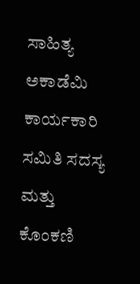ಸಾಹಿತ್ಯ ಅಕಾಡೆಮಿ ಕಾರ್ಯಕಾರಿ ಸಮಿತಿ ಸದಸ್ಯ ಮತ್ತು ಕೊಂಕಣಿ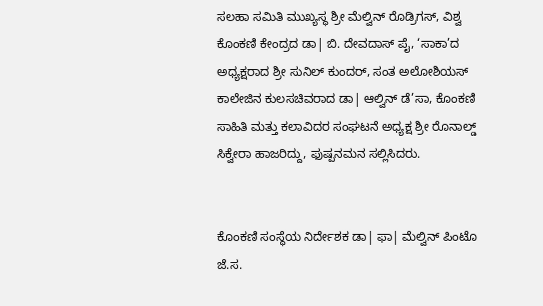ಸಲಹಾ ಸಮಿತಿ ಮುಖ್ಯಸ್ಥ ಶ್ರೀ ಮೆಲ್ವಿನ್ ರೊಡ್ರಿಗಸ್, ವಿಶ್ವ ಕೊಂಕಣಿ ಕೇಂದ್ರದ ಡಾ| ಬಿ. ದೇವದಾಸ್ ಪೈ, ‘ಸಾಕಾ’ದ ಅಧ್ಯಕ್ಷರಾದ ಶ್ರೀ ಸುನಿಲ್ ಕುಂದರ್, ಸಂತ ಅಲೋಶಿಯಸ್ ಕಾಲೇಜಿನ ಕುಲಸಚಿವರಾದ ಡಾ| ಆಲ್ವಿನ್ ಡೆ’ಸಾ, ಕೊಂಕಣಿ ಸಾಹಿತಿ ಮತ್ತು ಕಲಾವಿದರ ಸಂಘಟನೆ ಅಧ್ಯಕ್ಷ ಶ್ರೀ ರೊನಾಲ್ಡ್ ಸಿಕ್ವೇರಾ ಹಾಜರಿದ್ದು, ಫುಷ್ಪನಮನ ಸಲ್ಲಿಸಿದರು.


ಕೊಂಕಣಿ ಸಂಸ್ಥೆಯ ನಿರ್ದೇಶಕ ಡಾ| ಫಾ| ಮೆಲ್ವಿನ್ ಪಿಂಟೊ ಜೆ.ಸ.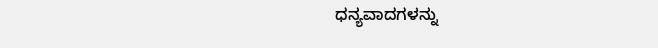ಧನ್ಯವಾದಗಳನ್ನು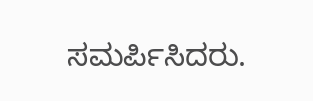ಸಮರ್ಪಿಸಿದರು.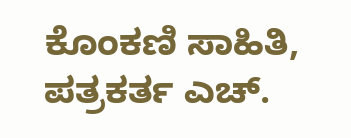ಕೊಂಕಣಿ ಸಾಹಿತಿ, ಪತ್ರಕರ್ತ ಎಚ್.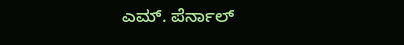ಎಮ್. ಪೆರ್ನಾಲ್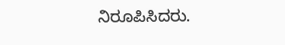ನಿರೂಪಿಸಿದರು.